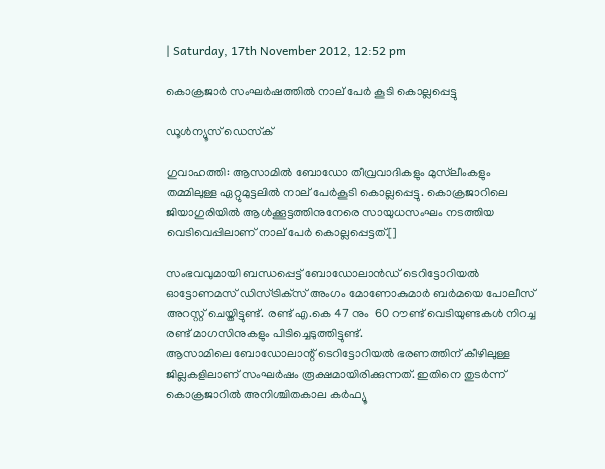| Saturday, 17th November 2012, 12:52 pm

കൊക്രജാര്‍ സംഘര്‍ഷത്തില്‍ നാല് പേര്‍ കൂടി കൊല്ലപ്പെട്ടു

ഡൂള്‍ന്യൂസ് ഡെസ്‌ക്

ഗുവാഹത്തി: ആസാമില്‍ ബോഡോ തീവ്രവാദികളും മുസ്‌ലീംകളും തമ്മിലുള്ള ഏറ്റുമുട്ടലില്‍ നാല് പേര്‍കൂടി കൊല്ലപ്പെട്ടു. കൊക്രജാറിലെ ജിയാഗുരിയില്‍ ആള്‍ക്കൂട്ടത്തിനുനേരെ സായുധസംഘം നടത്തിയ വെടിവെപ്പിലാണ് നാല് പേര്‍ കൊല്ലപ്പെട്ടത്.[]

സംഭവവുമായി ബന്ധപ്പെട്ട് ബോഡോലാന്‍ഡ് ടെറിട്ടോറിയല്‍ ഓട്ടോണമസ് ഡിസ്ട്രിക്‌സ് അംഗം മോണോകുമാര്‍ ബര്‍മയെ പോലീസ് അറസ്റ്റ് ചെയ്തിട്ടുണ്ട്. രണ്ട് എ.കെ 47 നും  60 റൗണ്ട് വെടിയുണ്ടകള്‍ നിറച്ച രണ്ട് മാഗസിനുകളും പിടിച്ചെടുത്തിട്ടുണ്ട്.
ആസാമിലെ ബോഡോലാന്റ് ടെറിട്ടോറിയല്‍ ഭരണത്തിന് കീഴിലുള്ള ജില്ലകളിലാണ് സംഘര്‍ഷം രൂക്ഷമായിരിക്കുന്നത്. ഇതിനെ തുടര്‍ന്ന് കൊക്രജാറില്‍ അനിശ്ചിതകാല കര്‍ഫ്യൂ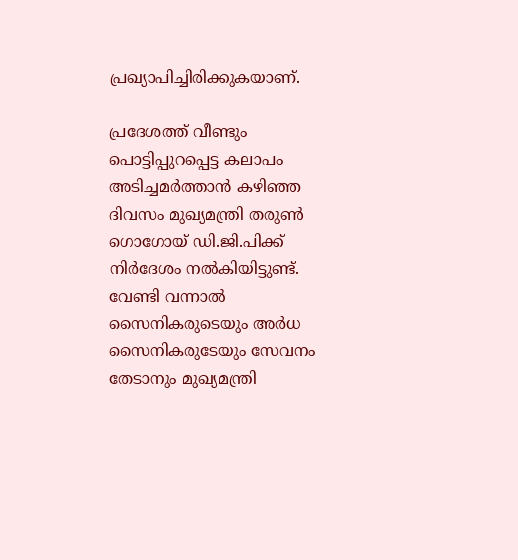പ്രഖ്യാപിച്ചിരിക്കുകയാണ്.

പ്രദേശത്ത് വീണ്ടും പൊട്ടിപ്പുറപ്പെട്ട കലാപം അടിച്ചമര്‍ത്താന്‍ കഴിഞ്ഞ ദിവസം മുഖ്യമന്ത്രി തരുണ്‍ ഗൊഗോയ് ഡി.ജി.പിക്ക് നിര്‍ദേശം നല്‍കിയിട്ടുണ്ട്. വേണ്ടി വന്നാല്‍ സൈനികരുടെയും അര്‍ധ സൈനികരുടേയും സേവനം തേടാനും മുഖ്യമന്ത്രി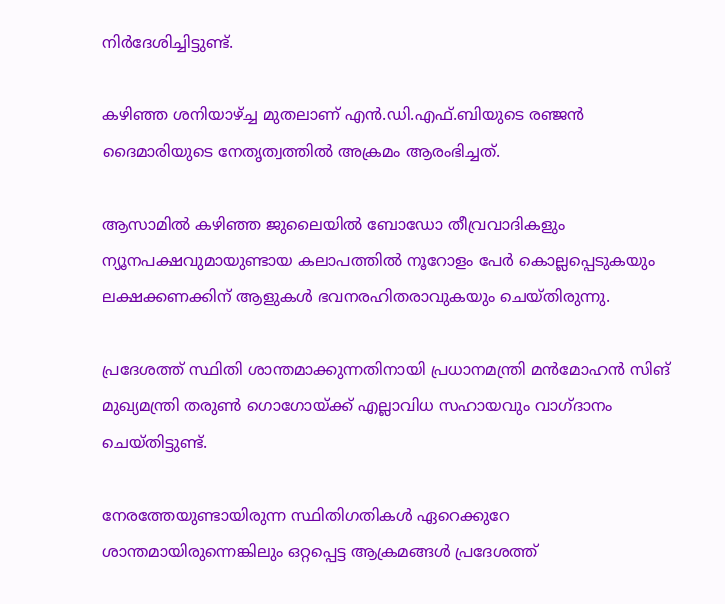നിര്‍ദേശിച്ചിട്ടുണ്ട്.

കഴിഞ്ഞ ശനിയാഴ്ച്ച മുതലാണ് എന്‍.ഡി.എഫ്.ബിയുടെ രഞ്ജന്‍ ദൈമാരിയുടെ നേതൃത്വത്തില്‍ അക്രമം ആരംഭിച്ചത്.

ആസാമില്‍ കഴിഞ്ഞ ജുലൈയില്‍ ബോഡോ തീവ്രവാദികളും ന്യൂനപക്ഷവുമായുണ്ടായ കലാപത്തില്‍ നൂറോളം പേര്‍ കൊല്ലപ്പെടുകയും ലക്ഷക്കണക്കിന് ആളുകള്‍ ഭവനരഹിതരാവുകയും ചെയ്തിരുന്നു.

പ്രദേശത്ത് സ്ഥിതി ശാന്തമാക്കുന്നതിനായി പ്രധാനമന്ത്രി മന്‍മോഹന്‍ സിങ് മുഖ്യമന്ത്രി തരുണ്‍ ഗൊഗോയ്ക്ക് എല്ലാവിധ സഹായവും വാഗ്ദാനം ചെയ്തിട്ടുണ്ട്.

നേരത്തേയുണ്ടായിരുന്ന സ്ഥിതിഗതികള്‍ ഏറെക്കുറേ ശാന്തമായിരുന്നെങ്കിലും ഒറ്റപ്പെട്ട ആക്രമങ്ങള്‍ പ്രദേശത്ത്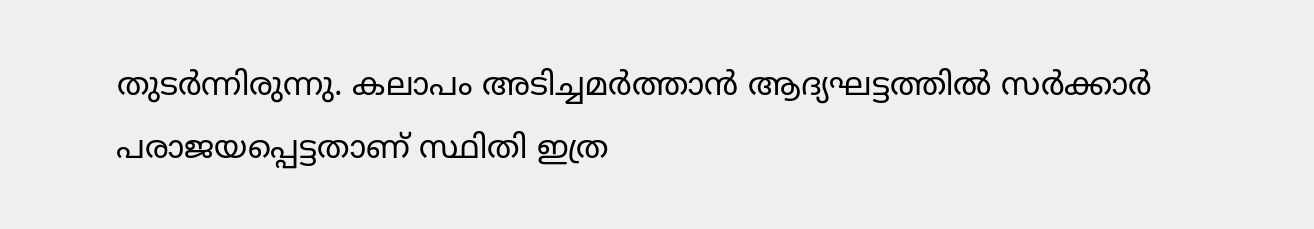തുടര്‍ന്നിരുന്നു. കലാപം അടിച്ചമര്‍ത്താന്‍ ആദ്യഘട്ടത്തില്‍ സര്‍ക്കാര്‍ പരാജയപ്പെട്ടതാണ് സ്ഥിതി ഇത്ര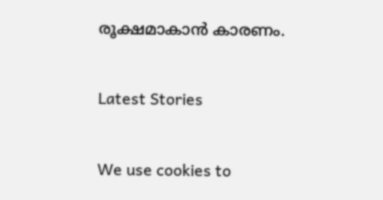രൂക്ഷമാകാന്‍ കാരണം.

Latest Stories

We use cookies to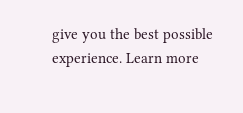give you the best possible experience. Learn more